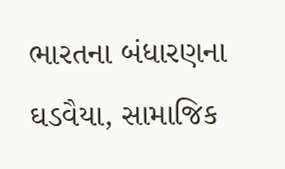ભારતના બંધારણના ઘડવૈયા, સામાજિક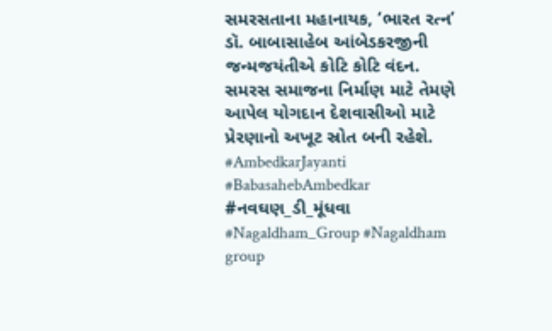સમરસતાના મહાનાયક, ‘ભારત રત્ન’ ડૉ. બાબાસાહેબ આંબેડકરજીની જન્મજયંતીએ કોટિ કોટિ વંદન.
સમરસ સમાજના નિર્માણ માટે તેમણે આપેલ યોગદાન દેશવાસીઓ માટે પ્રેરણાનો અખૂટ સ્રોત બની રહેશે.
#AmbedkarJayanti
#BabasahebAmbedkar
#નવઘણ_ડી_મૂંધવા
#Nagaldham_Group #Nagaldham group